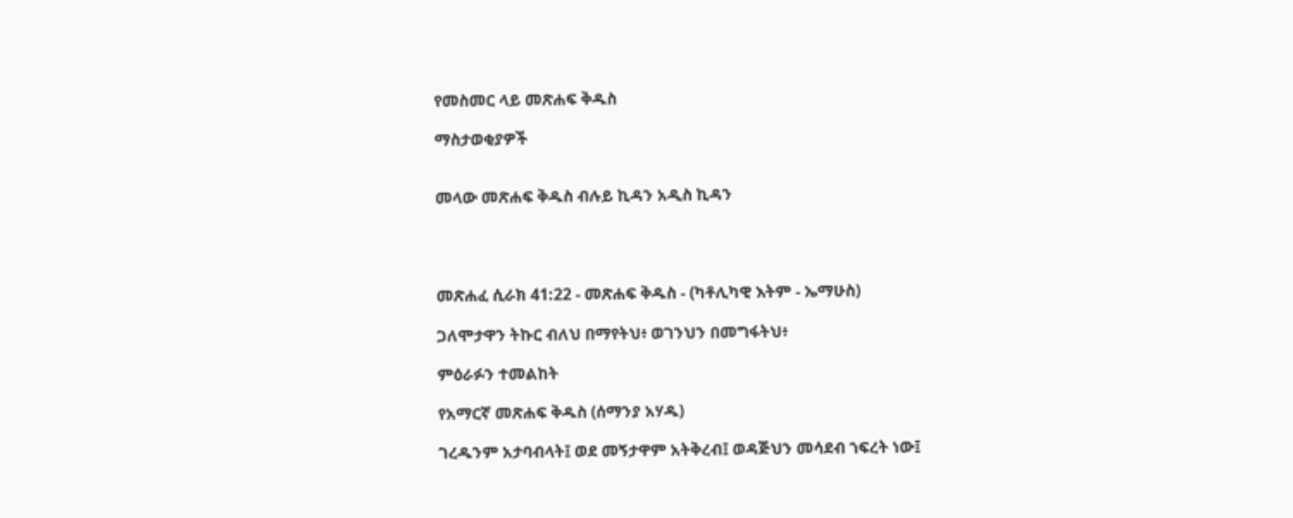የመስመር ላይ መጽሐፍ ቅዱስ

ማስታወቂያዎች


መላው መጽሐፍ ቅዱስ ብሉይ ኪዳን አዲስ ኪዳን




መጽሐፈ ሲራክ 41:22 - መጽሐፍ ቅዱስ - (ካቶሊካዊ እትም - ኤማሁስ)

ጋለሞታዋን ትኩር ብለህ በማየትህ፥ ወገንህን በመግፋትህ፥

ምዕራፉን ተመልከት

የአማርኛ መጽሐፍ ቅዱስ (ሰማንያ አሃዱ)

ገረዱንም አታባብላት፤ ወደ መኝታዋም አትቅረብ፤ ወዳጅህን መሳደብ ኀፍረት ነው፤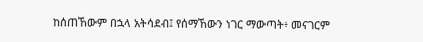ከሰጠኸውም በኋላ አትሳደብ፤ የሰማኸውን ነገር ማውጣት፥ መናገርም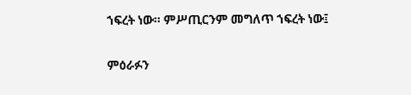ኀፍረት ነው። ምሥጢርንም መግለጥ ኀፍረት ነው፤

ምዕራፉን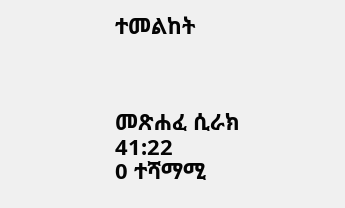ተመልከት



መጽሐፈ ሲራክ 41:22
0 ተሻማሚ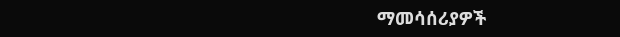ማመሳሰሪያዎች